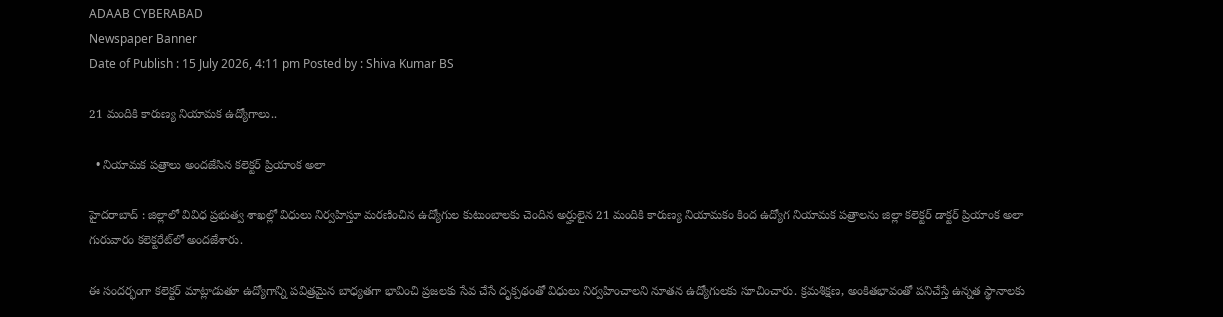ADAAB CYBERABAD
Newspaper Banner
Date of Publish : 15 July 2026, 4:11 pm Posted by : Shiva Kumar BS

21 మందికి కారుణ్య నియామక ఉద్యోగాలు..

  • నియామక పత్రాలు అందజేసిన కలెక్టర్ ప్రియాంక అలా

హైదరాబాద్ : జిల్లాలో వివిధ ప్రభుత్వ శాఖల్లో విధులు నిర్వహిస్తూ మరణించిన ఉద్యోగుల కుటుంబాలకు చెందిన అర్హులైన 21 మందికి కారుణ్య నియామకం కింద ఉద్యోగ నియామక పత్రాలను జిల్లా కలెక్టర్ డాక్టర్ ప్రియాంక అలా గురువారం కలెక్టరేట్‌లో అందజేశారు.

ఈ సందర్భంగా కలెక్టర్ మాట్లాడుతూ ఉద్యోగాన్ని పవిత్రమైన బాధ్యతగా భావించి ప్రజలకు సేవ చేసే దృక్పథంతో విధులు నిర్వహించాలని నూతన ఉద్యోగులకు సూచించారు. క్రమశిక్షణ, అంకితభావంతో పనిచేస్తే ఉన్నత స్థానాలకు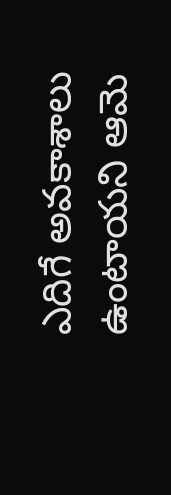ఎదిగే అవకాశాలు ఉంటాయని ఆమె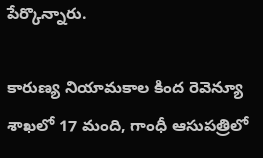పేర్కొన్నారు.

కారుణ్య నియామకాల కింద రెవెన్యూ శాఖలో 17 మంది, గాంధీ ఆసుపత్రిలో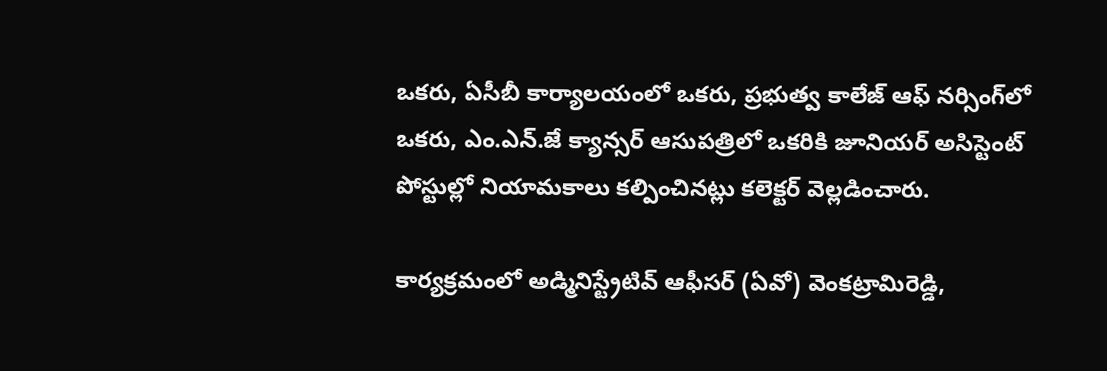ఒకరు, ఏసీబీ కార్యాలయంలో ఒకరు, ప్రభుత్వ కాలేజ్ ఆఫ్ నర్సింగ్‌లో ఒకరు, ఎం.ఎన్.జే క్యాన్సర్ ఆసుపత్రిలో ఒకరికి జూనియర్ అసిస్టెంట్ పోస్టుల్లో నియామకాలు కల్పించినట్లు కలెక్టర్ వెల్లడించారు.

కార్యక్రమంలో అడ్మినిస్ట్రేటివ్ ఆఫీసర్ (ఏవో) వెంకట్రామిరెడ్డి,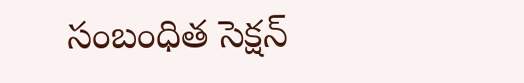సంబంధిత సెక్షన్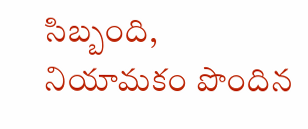సిబ్బంది, నియామకం పొందిన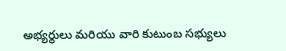అభ్యర్థులు మరియు వారి కుటుంబ సభ్యులు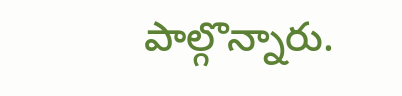పాల్గొన్నారు.